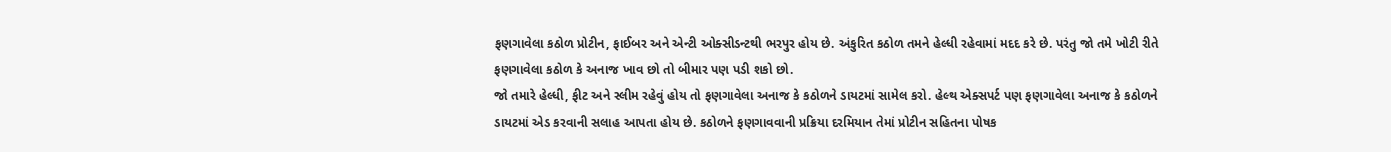ફણગાવેલા કઠોળ પ્રોટીન, ફાઈબર અને એન્ટી ઓક્સીડન્ટથી ભરપુર હોય છે. અંકુરિત કઠોળ તમને હેલ્ધી રહેવામાં મદદ કરે છે. પરંતુ જો તમે ખોટી રીતે ફણગાવેલા કઠોળ કે અનાજ ખાવ છો તો બીમાર પણ પડી શકો છો.
જો તમારે હેલ્ધી, ફીટ અને સ્લીમ રહેવું હોય તો ફણગાવેલા અનાજ કે કઠોળને ડાયટમાં સામેલ કરો. હેલ્થ એક્સપર્ટ પણ ફણગાવેલા અનાજ કે કઠોળને ડાયટમાં એડ કરવાની સલાહ આપતા હોય છે. કઠોળને ફણગાવવાની પ્રક્રિયા દરમિયાન તેમાં પ્રોટીન સહિતના પોષક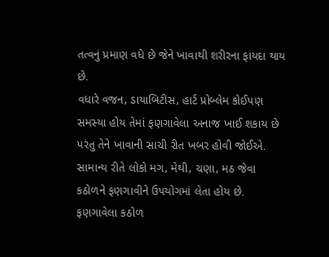તત્વનું પ્રમાણ વધે છે જેને ખાવાથી શરીરના ફાયદા થાય છે.
વધારે વજન, ડાયાબિટીસ, હાર્ટ પ્રોબ્લેમ કોઈપણ સમસ્યા હોય તેમાં ફણગાવેલા અનાજ ખાઈ શકાય છે પરંતુ તેને ખાવાની સાચી રીત ખબર હોવી જોઈએ. સામાન્ય રીતે લોકો મગ, મેથી, ચણા, મઠ જેવા કઠોળને ફણગાવીને ઉપયોગમાં લેતા હોય છે. ફણગાવેલા કઠોળ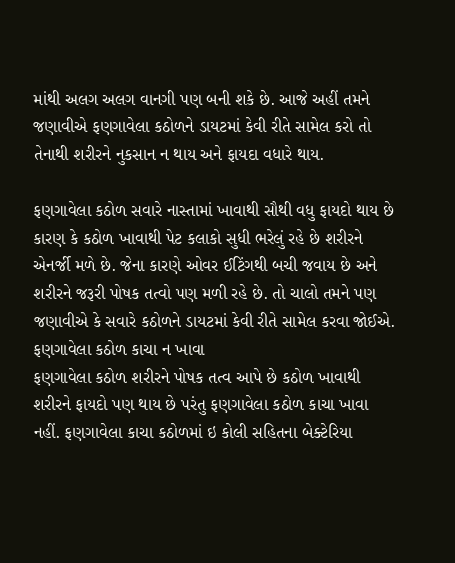માંથી અલગ અલગ વાનગી પણ બની શકે છે. આજે અહીં તમને જણાવીએ ફણગાવેલા કઠોળને ડાયટમાં કેવી રીતે સામેલ કરો તો તેનાથી શરીરને નુકસાન ન થાય અને ફાયદા વધારે થાય.

ફણગાવેલા કઠોળ સવારે નાસ્તામાં ખાવાથી સૌથી વધુ ફાયદો થાય છે કારણ કે કઠોળ ખાવાથી પેટ કલાકો સુધી ભરેલું રહે છે શરીરને એનર્જી મળે છે. જેના કારણે ઓવર ઈટિંગથી બચી જવાય છે અને શરીરને જરૂરી પોષક તત્વો પણ મળી રહે છે. તો ચાલો તમને પણ જણાવીએ કે સવારે કઠોળને ડાયટમાં કેવી રીતે સામેલ કરવા જોઈએ.
ફણગાવેલા કઠોળ કાચા ન ખાવા
ફણગાવેલા કઠોળ શરીરને પોષક તત્વ આપે છે કઠોળ ખાવાથી શરીરને ફાયદો પણ થાય છે પરંતુ ફણગાવેલા કઠોળ કાચા ખાવા નહીં. ફણગાવેલા કાચા કઠોળમાં ઇ કોલી સહિતના બેક્ટેરિયા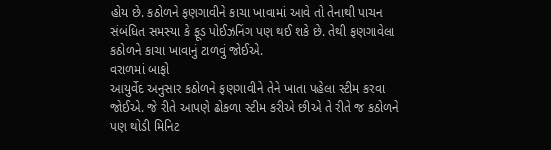હોય છે. કઠોળને ફણગાવીને કાચા ખાવામાં આવે તો તેનાથી પાચન સંબંધિત સમસ્યા કે ફૂડ પોઈઝનિંગ પણ થઈ શકે છે. તેથી ફણગાવેલા કઠોળને કાચા ખાવાનું ટાળવું જોઈએ.
વરાળમાં બાફો
આયુર્વેદ અનુસાર કઠોળને ફણગાવીને તેને ખાતા પહેલા સ્ટીમ કરવા જોઈએ. જે રીતે આપણે ઢોકળા સ્ટીમ કરીએ છીએ તે રીતે જ કઠોળને પણ થોડી મિનિટ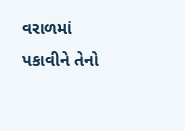વરાળમાં પકાવીને તેનો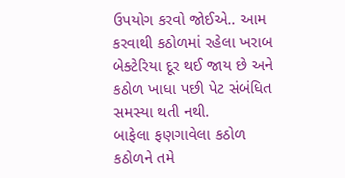ઉપયોગ કરવો જોઈએ.. આમ કરવાથી કઠોળમાં રહેલા ખરાબ બેક્ટેરિયા દૂર થઈ જાય છે અને કઠોળ ખાધા પછી પેટ સંબંધિત સમસ્યા થતી નથી.
બાફેલા ફણગાવેલા કઠોળ
કઠોળને તમે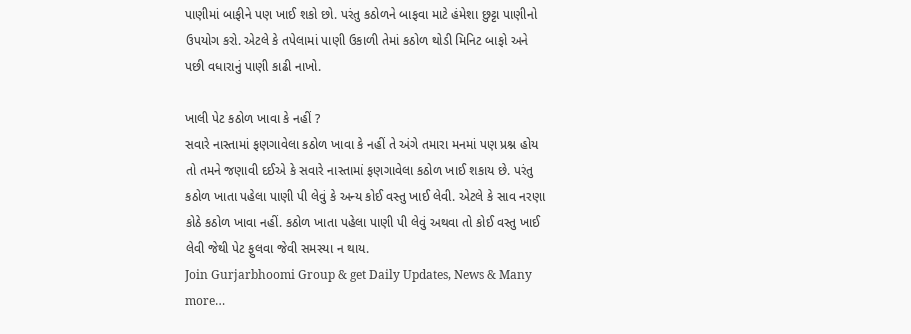પાણીમાં બાફીને પણ ખાઈ શકો છો. પરંતુ કઠોળને બાફવા માટે હંમેશા છુટ્ટા પાણીનો ઉપયોગ કરો. એટલે કે તપેલામાં પાણી ઉકાળી તેમાં કઠોળ થોડી મિનિટ બાફો અને પછી વધારાનું પાણી કાઢી નાખો.

ખાલી પેટ કઠોળ ખાવા કે નહીં ?
સવારે નાસ્તામાં ફણગાવેલા કઠોળ ખાવા કે નહીં તે અંગે તમારા મનમાં પણ પ્રશ્ન હોય તો તમને જણાવી દઈએ કે સવારે નાસ્તામાં ફણગાવેલા કઠોળ ખાઈ શકાય છે. પરંતુ કઠોળ ખાતા પહેલા પાણી પી લેવું કે અન્ય કોઈ વસ્તુ ખાઈ લેવી. એટલે કે સાવ નરણા કોઠે કઠોળ ખાવા નહીં. કઠોળ ખાતા પહેલા પાણી પી લેવું અથવા તો કોઈ વસ્તુ ખાઈ લેવી જેથી પેટ ફુલવા જેવી સમસ્યા ન થાય.
Join Gurjarbhoomi Group & get Daily Updates, News & Many more…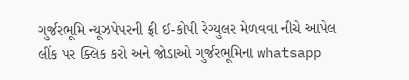ગુર્જરભૂમિ ન્યૂઝપેપરની ફ્રી ઈ-કોપી રેગ્યુલર મેળવવા નીચે આપેલ લીંક પર ક્લિક કરો અને જોડાઓ ગુર્જરભૂમિના whatsapp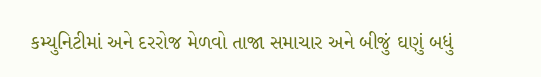કમ્યુનિટીમાં અને દરરોજ મેળવો તાજા સમાચાર અને બીજું ઘણું બધું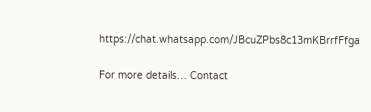https://chat.whatsapp.com/JBcuZPbs8c13mKBrrfFfga

For more details… Contact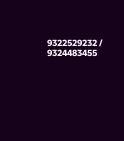9322529232 / 9324483455